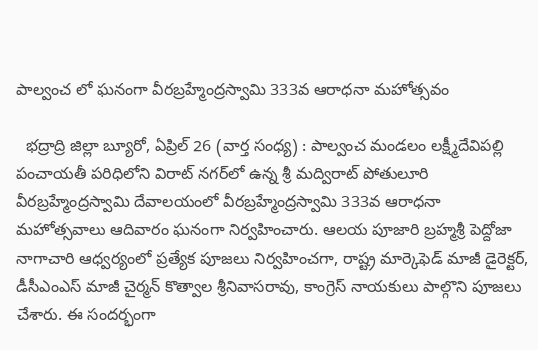పాల్వంచ లో ఘనంగా వీరబ్రహ్మేంద్రస్వామి 333వ ఆరాధనా మహోత్సవం

  భద్రాద్రి జిల్లా బ్యూరో, ఏప్రిల్ 26 (వార్త సంధ్య) : పాల్వంచ మండలం లక్ష్మీదేవిపల్లి పంచాయతీ పరిధిలోని విరాట్ నగర్‌లో ఉన్న శ్రీ మద్విరాట్ పోతులూరి వీరబ్రహ్మేంద్రస్వామి దేవాలయంలో వీరబ్రహ్మేంద్రస్వామి 333వ ఆరాధనా మహోత్సవాలు ఆదివారం ఘనంగా నిర్వహించారు. ఆలయ పూజారి బ్రహ్మశ్రీ పెద్దోజా నాగాచారి ఆధ్వర్యంలో ప్రత్యేక పూజలు నిర్వహించగా, రాష్ట్ర మార్కెఫెడ్ మాజీ డైరెక్టర్, డీసీఎంఎస్ మాజీ చైర్మన్ కొత్వాల శ్రీనివాసరావు, కాంగ్రెస్ నాయకులు పాల్గొని పూజలు చేశారు. ఈ సందర్భంగా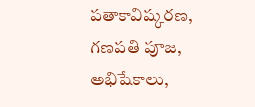పతాకావిష్కరణ, గణపతి పూజ, అభిషేకాలు,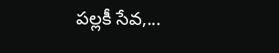పల్లకీ సేవ,...